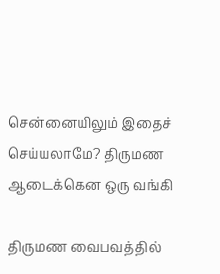சென்னையிலும் இதைச் செய்யலாமே? திருமண ஆடைக்கென ஒரு வங்கி

திருமண வைபவத்தில்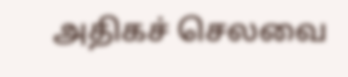அதிகச் செலவை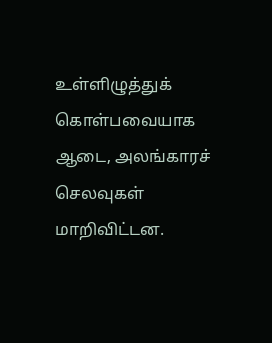உள்ளிழுத்துக் கொள்பவையாக ஆடை, அலங்காரச் செலவுகள் மாறிவிட்டன.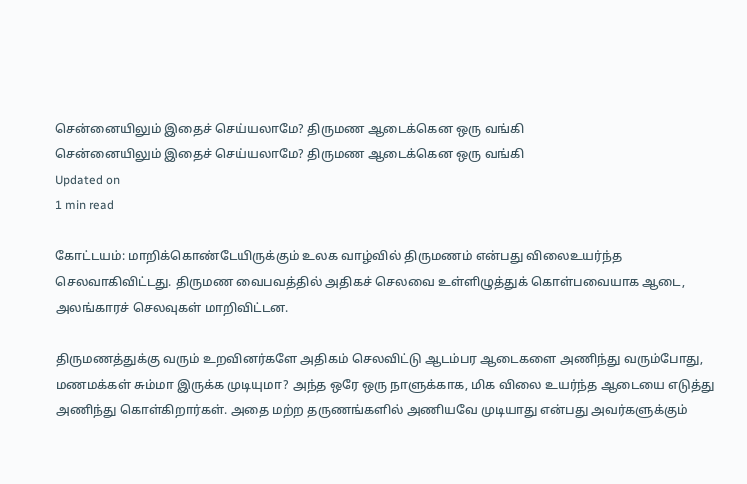சென்னையிலும் இதைச் செய்யலாமே? திருமண ஆடைக்கென ஒரு வங்கி
சென்னையிலும் இதைச் செய்யலாமே? திருமண ஆடைக்கென ஒரு வங்கி
Updated on
1 min read

கோட்டயம்: மாறிக்கொண்டேயிருக்கும் உலக வாழ்வில் திருமணம் என்பது விலைஉயர்ந்த செலவாகிவிட்டது. திருமண வைபவத்தில் அதிகச் செலவை உள்ளிழுத்துக் கொள்பவையாக ஆடை, அலங்காரச் செலவுகள் மாறிவிட்டன.

திருமணத்துக்கு வரும் உறவினர்களே அதிகம் செலவிட்டு ஆடம்பர ஆடைகளை அணிந்து வரும்போது, மணமக்கள் சும்மா இருக்க முடியுமா? அந்த ஒரே ஒரு நாளுக்காக, மிக விலை உயர்ந்த ஆடையை எடுத்து அணிந்து கொள்கிறார்கள். அதை மற்ற தருணங்களில் அணியவே முடியாது என்பது அவர்களுக்கும்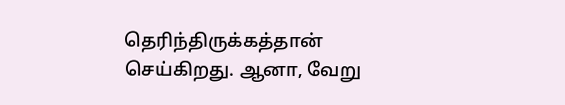தெரிந்திருக்கத்தான் செய்கிறது. ஆனா, வேறு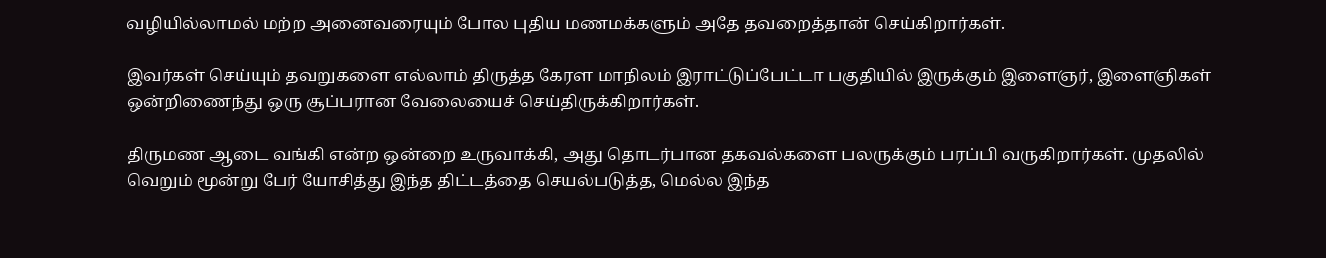வழியில்லாமல் மற்ற அனைவரையும் போல புதிய மணமக்களும் அதே தவறைத்தான் செய்கிறார்கள்.

இவர்கள் செய்யும் தவறுகளை எல்லாம் திருத்த கேரள மாநிலம் இராட்டுப்பேட்டா பகுதியில் இருக்கும் இளைஞர், இளைஞிகள் ஒன்றிணைந்து ஒரு சூப்பரான வேலையைச் செய்திருக்கிறார்கள்.

திருமண ஆடை வங்கி என்ற ஒன்றை உருவாக்கி, அது தொடர்பான தகவல்களை பலருக்கும் பரப்பி வருகிறார்கள். முதலில் வெறும் மூன்று பேர் யோசித்து இந்த திட்டத்தை செயல்படுத்த, மெல்ல இந்த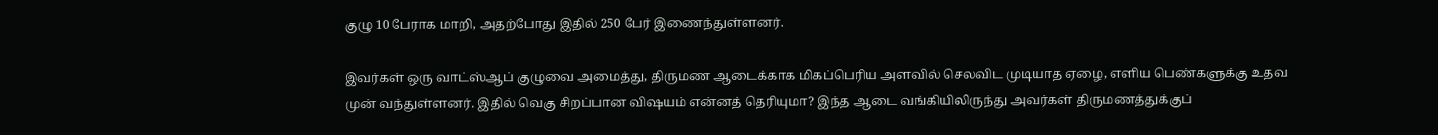குழு 10 பேராக மாறி, அதற்போது இதில் 250 பேர் இணைந்துள்ளனர்.

இவர்கள் ஒரு வாட்ஸ்ஆப் குழுவை அமைத்து, திருமண ஆடைக்காக மிகப்பெரிய அளவில் செலவிட முடியாத ஏழை, எளிய பெண்களுக்கு உதவ முன் வந்துள்ளனர். இதில் வெகு சிறப்பான விஷயம் என்னத் தெரியுமா? இந்த ஆடை வங்கியிலிருந்து அவர்கள் திருமணத்துக்குப்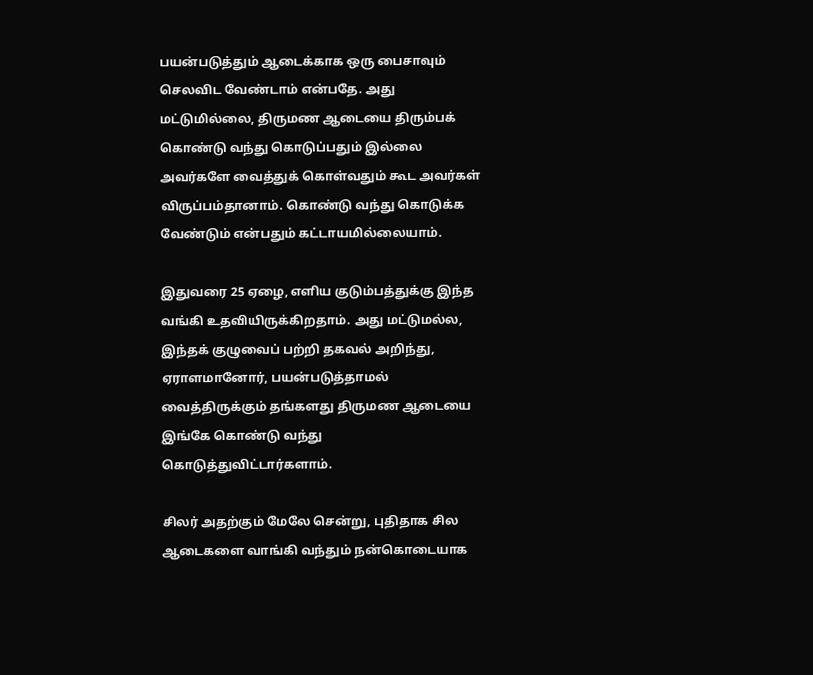பயன்படுத்தும் ஆடைக்காக ஒரு பைசாவும் செலவிட வேண்டாம் என்பதே. அது மட்டுமில்லை, திருமண ஆடையை திரும்பக் கொண்டு வந்து கொடுப்பதும் இல்லை அவர்களே வைத்துக் கொள்வதும் கூட அவர்கள் விருப்பம்தானாம். கொண்டு வந்து கொடுக்க வேண்டும் என்பதும் கட்டாயமில்லையாம்.

இதுவரை 25 ஏழை, எளிய குடும்பத்துக்கு இந்த வங்கி உதவியிருக்கிறதாம். அது மட்டுமல்ல, இந்தக் குழுவைப் பற்றி தகவல் அறிந்து, ஏராளமானோர், பயன்படுத்தாமல் வைத்திருக்கும் தங்களது திருமண ஆடையை இங்கே கொண்டு வந்து கொடுத்துவிட்டார்களாம்.

சிலர் அதற்கும் மேலே சென்று, புதிதாக சில ஆடைகளை வாங்கி வந்தும் நன்கொடையாக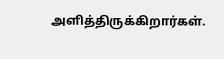அளித்திருக்கிறார்கள்.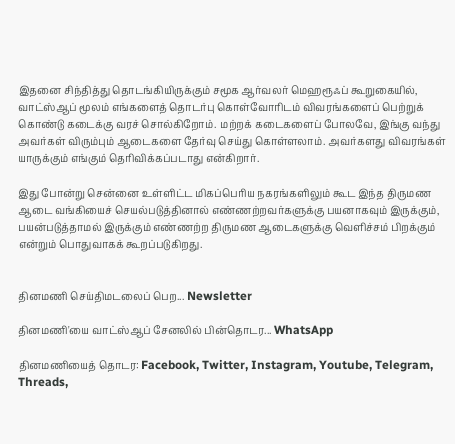இதனை சிந்தித்து தொடங்கியிருக்கும் சமூக ஆர்வலர் மெஹரூஃப் கூறுகையில், வாட்ஸ்ஆப் மூலம் எங்களைத் தொடர்பு கொள்வோரிடம் விவரங்களைப் பெற்றுக் கொண்டு கடைக்கு வரச் சொல்கிறோம். மற்றக் கடைகளைப் போலவே, இங்கு வந்து அவர்கள் விரும்பும் ஆடைகளை தேர்வு செய்து கொள்ளலாம். அவர்களது விவரங்கள் யாருக்கும் எங்கும் தெரிவிக்கப்படாது என்கிறார்.

இது போன்று சென்னை உள்ளிட்ட மிகப்பெரிய நகரங்களிலும் கூட இந்த திருமண ஆடை வங்கியைச் செயல்படுத்தினால் எண்ணற்றவர்களுக்கு பயனாகவும் இருக்கும், பயன்படுத்தாமல் இருக்கும் எண்ணற்ற திருமண ஆடைகளுக்கு வெளிச்சம் பிறக்கும் என்றும் பொதுவாகக் கூறப்படுகிறது.


தினமணி செய்திமடலைப் பெற... Newsletter

தினமணி'யை வாட்ஸ்ஆப் சேனலில் பின்தொடர... WhatsApp

தினமணியைத் தொடர: Facebook, Twitter, Instagram, Youtube, Telegram, Threads,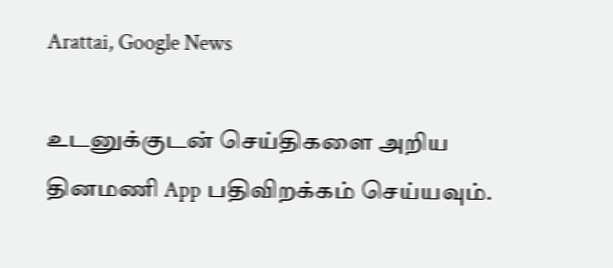Arattai, Google News

உடனுக்குடன் செய்திகளை அறிய தினமணி App பதிவிறக்கம் செய்யவும்.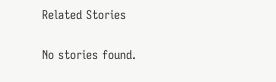Related Stories

No stories found.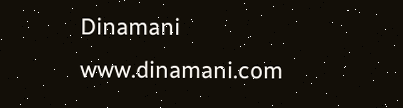Dinamani
www.dinamani.com